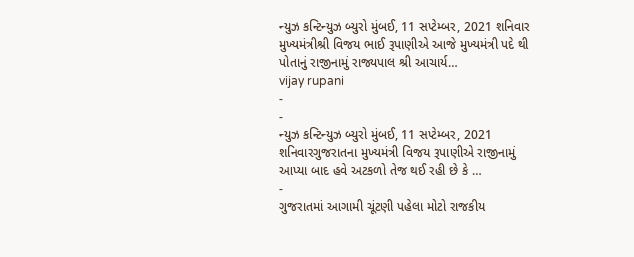ન્યુઝ કન્ટિન્યુઝ બ્યુરો મુંબઈ, 11 સપ્ટેમ્બર, 2021 શનિવાર મુખ્યમંત્રીશ્રી વિજય ભાઈ રૂપાણીએ આજે મુખ્યમંત્રી પદે થી પોતાનું રાજીનામું રાજ્યપાલ શ્રી આચાર્ય…
vijay rupani
-
-
ન્યુઝ કન્ટિન્યુઝ બ્યુરો મુંબઈ, 11 સપ્ટેમ્બર, 2021 શનિવારગુજરાતના મુખ્યમંત્રી વિજય રૂપાણીએ રાજીનામું આપ્યા બાદ હવે અટકળો તેજ થઈ રહી છે કે …
-
ગુજરાતમાં આગામી ચૂંટણી પહેલા મોટો રાજકીય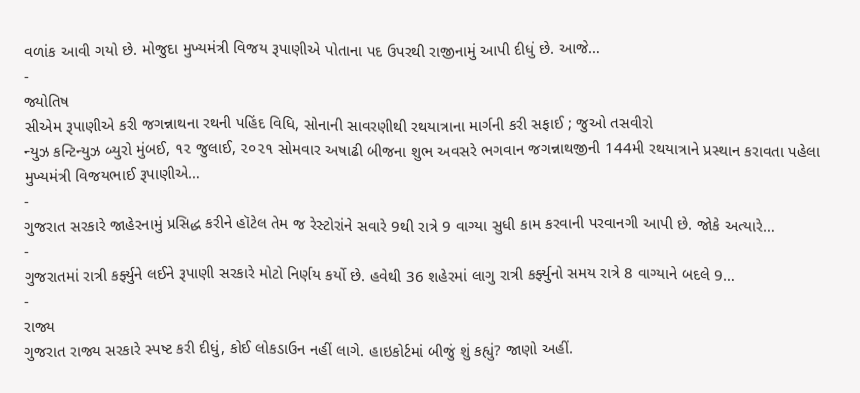વળાંક આવી ગયો છે. મોજુદા મુખ્યમંત્રી વિજય રૂપાણીએ પોતાના પદ ઉપરથી રાજીનામું આપી દીધું છે. આજે…
-
જ્યોતિષ
સીએમ રૂપાણીએ કરી જગન્નાથના રથની પહિંદ વિધિ, સોનાની સાવરણીથી રથયાત્રાના માર્ગની કરી સફાઈ ; જુઓ તસવીરો
ન્યુઝ કન્ટિન્યુઝ બ્યુરો મુંબઈ, ૧૨ જુલાઈ, ૨૦૨૧ સોમવાર અષાઢી બીજના શુભ અવસરે ભગવાન જગન્નાથજીની 144મી રથયાત્રાને પ્રસ્થાન કરાવતા પહેલા મુખ્યમંત્રી વિજયભાઈ રૂપાણીએ…
-
ગુજરાત સરકારે જાહેરનામું પ્રસિદ્ધ કરીને હૉટેલ તેમ જ રેસ્ટોરાંને સવારે 9થી રાત્રે 9 વાગ્યા સુધી કામ કરવાની પરવાનગી આપી છે. જોકે અત્યારે…
-
ગુજરાતમાં રાત્રી કર્ફ્યુને લઈને રૂપાણી સરકારે મોટો નિર્ણય કર્યો છે. હવેથી 36 શહેરમાં લાગુ રાત્રી કર્ફ્યુનો સમય રાત્રે 8 વાગ્યાને બદલે 9…
-
રાજ્ય
ગુજરાત રાજ્ય સરકારે સ્પષ્ટ કરી દીધું, કોઈ લોકડાઉન નહીં લાગે. હાઇકોર્ટમાં બીજું શું કહ્યું? જાણો અહીં.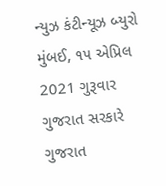ન્યુઝ કંટીન્યૂઝ બ્યુરો મુંબઈ, ૧૫ એપ્રિલ 2021 ગુરૂવાર ગુજરાત સરકારે ગુજરાત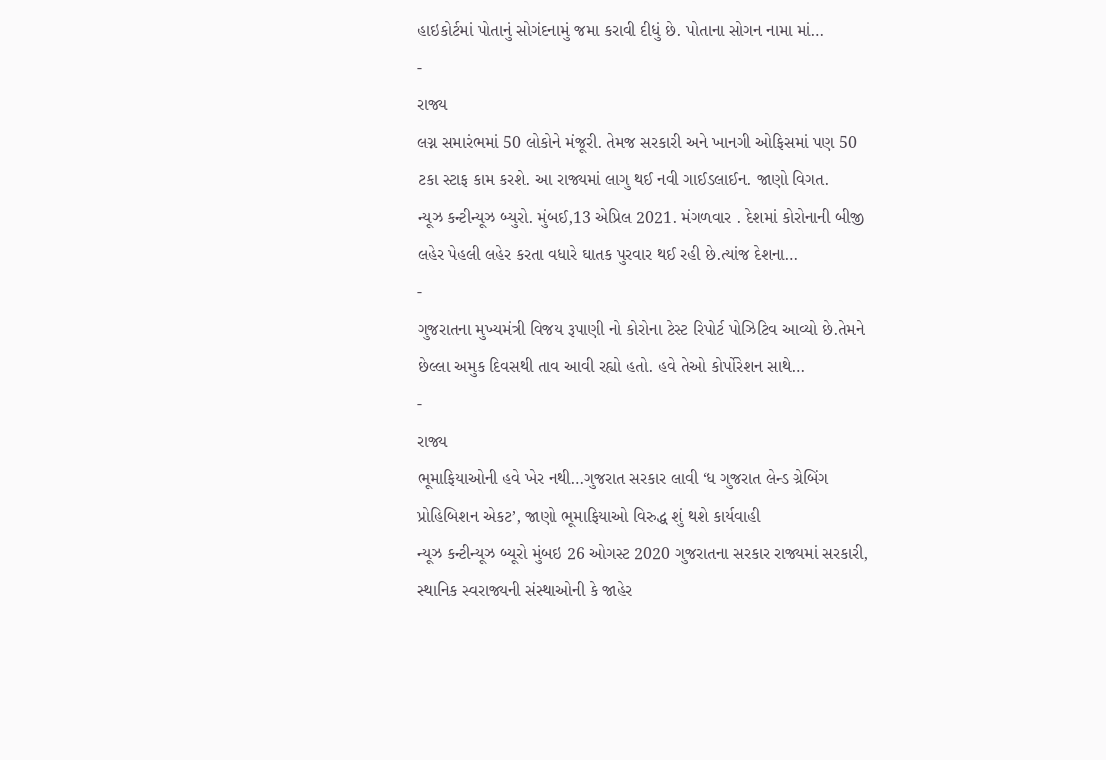હાઇકોર્ટમાં પોતાનું સોગંદનામું જમા કરાવી દીધું છે. પોતાના સોગન નામા માં…
-
રાજ્ય
લગ્ન સમારંભમાં 50 લોકોને મંજૂરી. તેમજ સરકારી અને ખાનગી ઓફિસમાં પણ 50 ટકા સ્ટાફ કામ કરશે. આ રાજ્યમાં લાગુ થઈ નવી ગાઈડલાઈન. જાણો વિગત.
ન્યૂઝ કન્ટીન્યૂઝ બ્યુરો. મુંબઈ,13 એપ્રિલ 2021. મંગળવાર . દેશમાં કોરોનાની બીજી લહેર પેહલી લહેર કરતા વધારે ઘાતક પુરવાર થઈ રહી છે.ત્યાંજ દેશના…
-
ગુજરાતના મુખ્યમંત્રી વિજય રૂપાણી નો કોરોના ટેસ્ટ રિપોર્ટ પોઝિટિવ આવ્યો છે.તેમને છેલ્લા અમુક દિવસથી તાવ આવી રહ્યો હતો. હવે તેઓ કોર્પોરેશન સાથે…
-
રાજ્ય
ભૂમાફિયાઓની હવે ખેર નથી…ગુજરાત સરકાર લાવી ‘ધ ગુજરાત લેન્ડ ગ્રેબિંગ પ્રોહિબિશન એકટ’, જાણો ભૂમાફિયાઓ વિરુદ્ધ શું થશે કાર્યવાહી
ન્યૂઝ કન્ટીન્યૂઝ બ્યૂરો મુંબઇ 26 ઓગસ્ટ 2020 ગુજરાતના સરકાર રાજ્યમાં સરકારી, સ્થાનિક સ્વરાજ્યની સંસ્થાઓની કે જાહેર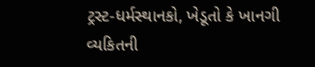ટ્રસ્ટ-ધર્મસ્થાનકો, ખેડૂતો કે ખાનગી વ્યકિતની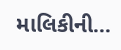માલિકીની…